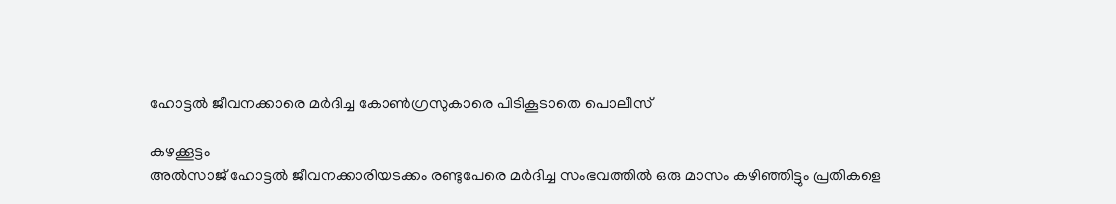ഹോട്ടൽ ജീവനക്കാരെ മർദിച്ച കോൺഗ്രസുകാരെ പിടികൂടാതെ പൊലീസ്

കഴക്കൂട്ടം
അൽസാജ് ഹോട്ടൽ ജീവനക്കാരിയടക്കം രണ്ടുപേരെ മർദിച്ച സംഭവത്തിൽ ഒരു മാസം കഴിഞ്ഞിട്ടും പ്രതികളെ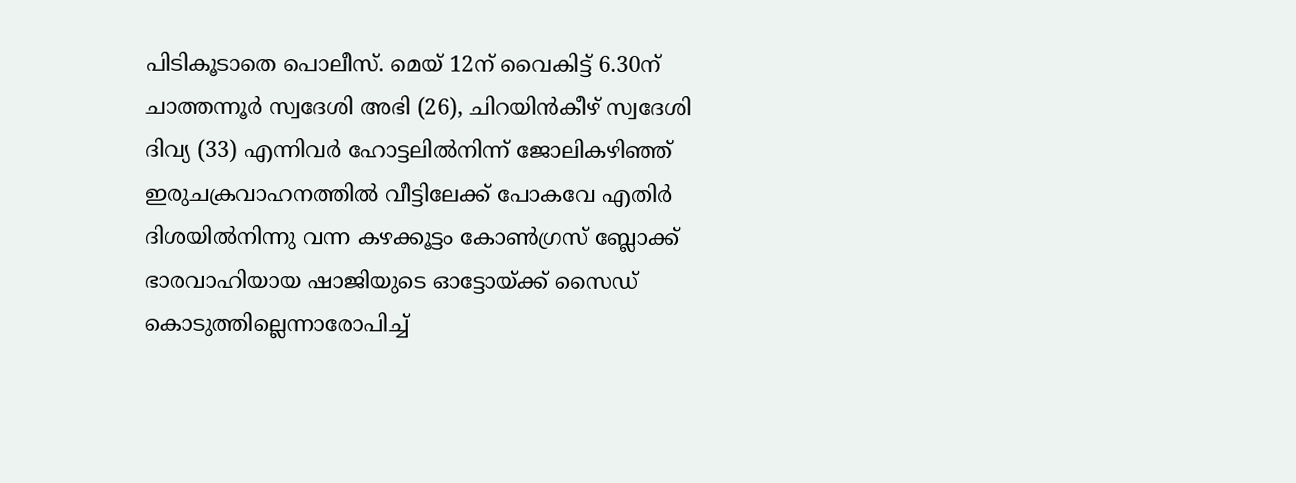പിടികൂടാതെ പൊലീസ്. മെയ് 12ന് വൈകിട്ട് 6.30ന് ചാത്തന്നൂർ സ്വദേശി അഭി (26), ചിറയിൻകീഴ് സ്വദേശി ദിവ്യ (33) എന്നിവർ ഹോട്ടലിൽനിന്ന് ജോലികഴിഞ്ഞ് ഇരുചക്രവാഹനത്തിൽ വീട്ടിലേക്ക് പോകവേ എതിർ ദിശയിൽനിന്നു വന്ന കഴക്കൂട്ടം കോൺഗ്രസ് ബ്ലോക്ക് ഭാരവാഹിയായ ഷാജിയുടെ ഓട്ടോയ്ക്ക് സൈഡ് കൊടുത്തില്ലെന്നാരോപിച്ച്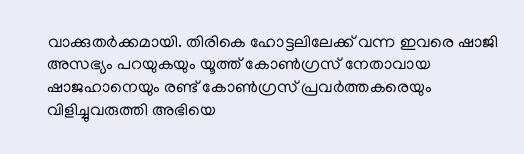വാക്കുതർക്കമായി. തിരികെ ഹോട്ടലിലേക്ക് വന്ന ഇവരെ ഷാജി അസഭ്യം പറയുകയും യൂത്ത് കോൺഗ്രസ് നേതാവായ ഷാജഹാനെയും രണ്ട് കോൺഗ്രസ് പ്രവർത്തകരെയും വിളിച്ചുവരുത്തി അഭിയെ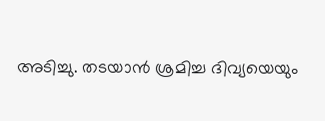അടിച്ചു. തടയാൻ ശ്രമിച്ച ദിവ്യയെയും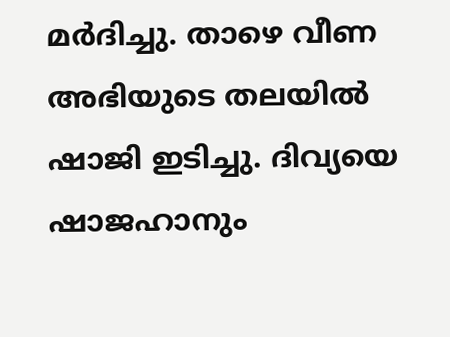മർദിച്ചു. താഴെ വീണ അഭിയുടെ തലയിൽ ഷാജി ഇടിച്ചു. ദിവ്യയെ ഷാജഹാനും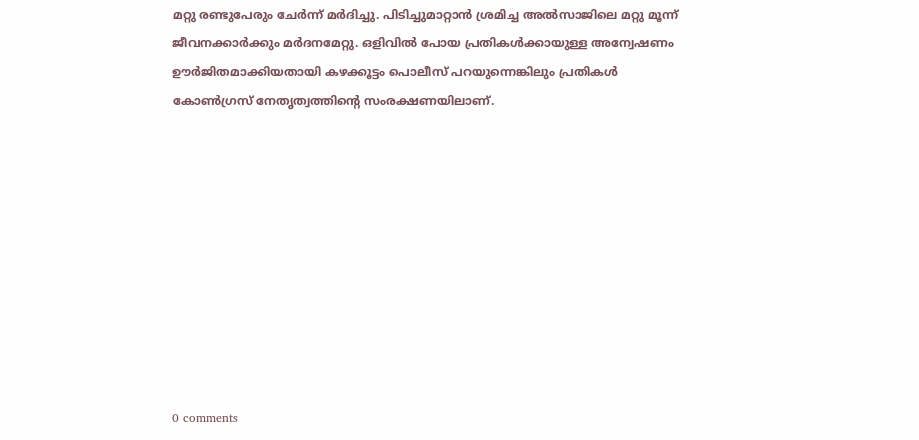മറ്റു രണ്ടുപേരും ചേർന്ന് മർദിച്ചു. പിടിച്ചുമാറ്റാൻ ശ്രമിച്ച അൽസാജിലെ മറ്റു മൂന്ന് ജീവനക്കാർക്കും മർദനമേറ്റു. ഒളിവിൽ പോയ പ്രതികൾക്കായുള്ള അന്വേഷണം ഊർജിതമാക്കിയതായി കഴക്കൂട്ടം പൊലീസ് പറയുന്നെങ്കിലും പ്രതികൾ കോൺഗ്രസ് നേതൃത്വത്തിന്റെ സംരക്ഷണയിലാണ്.










0 comments